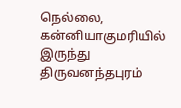நெல்லை,
கன்னியாகுமரியில் இருந்து திருவனந்தபுரம்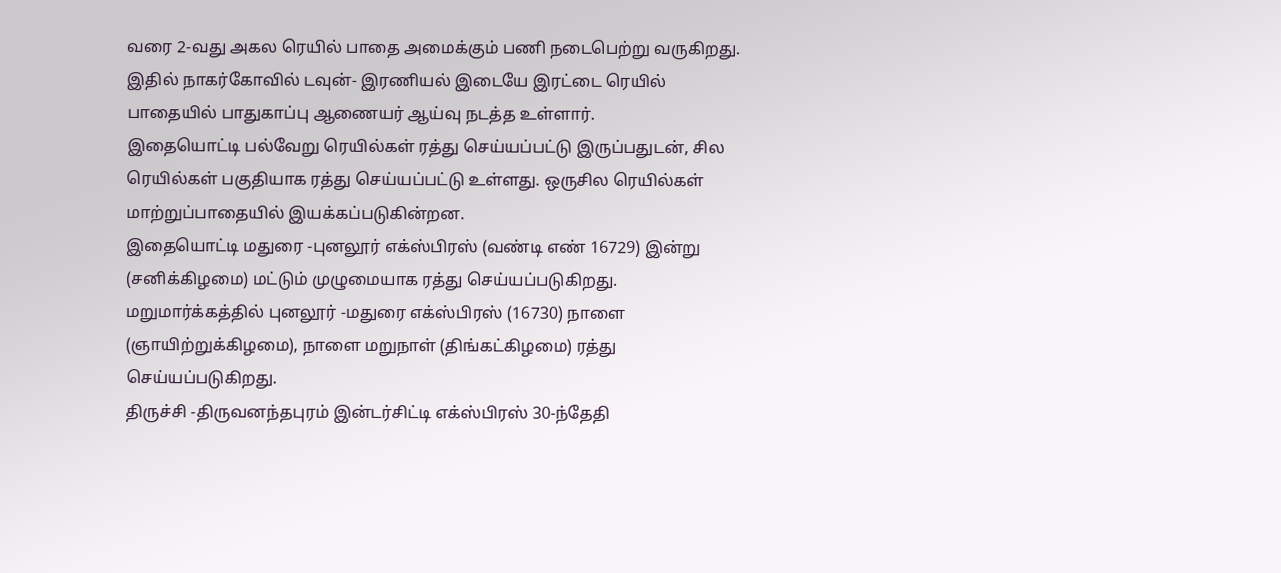வரை 2-வது அகல ரெயில் பாதை அமைக்கும் பணி நடைபெற்று வருகிறது. இதில் நாகர்கோவில் டவுன்- இரணியல் இடையே இரட்டை ரெயில் பாதையில் பாதுகாப்பு ஆணையர் ஆய்வு நடத்த உள்ளார்.
இதையொட்டி பல்வேறு ரெயில்கள் ரத்து செய்யப்பட்டு இருப்பதுடன், சில ரெயில்கள் பகுதியாக ரத்து செய்யப்பட்டு உள்ளது. ஒருசில ரெயில்கள் மாற்றுப்பாதையில் இயக்கப்படுகின்றன.
இதையொட்டி மதுரை -புனலூர் எக்ஸ்பிரஸ் (வண்டி எண் 16729) இன்று (சனிக்கிழமை) மட்டும் முழுமையாக ரத்து செய்யப்படுகிறது. மறுமார்க்கத்தில் புனலூர் -மதுரை எக்ஸ்பிரஸ் (16730) நாளை (ஞாயிற்றுக்கிழமை), நாளை மறுநாள் (திங்கட்கிழமை) ரத்து செய்யப்படுகிறது.
திருச்சி -திருவனந்தபுரம் இன்டர்சிட்டி எக்ஸ்பிரஸ் 30-ந்தேதி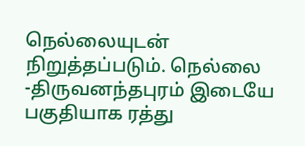நெல்லையுடன் நிறுத்தப்படும். நெல்லை -திருவனந்தபுரம் இடையே பகுதியாக ரத்து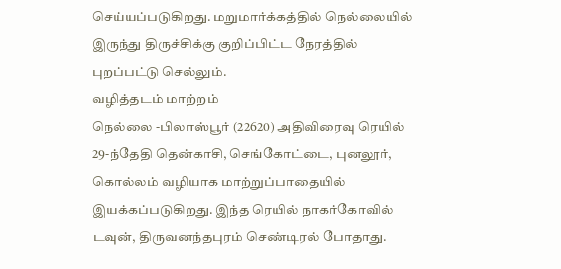செய்யப்படுகிறது. மறுமார்க்கத்தில் நெல்லையில் இருந்து திருச்சிக்கு குறிப்பிட்ட நேரத்தில் புறப்பட்டு செல்லும்.
வழித்தடம் மாற்றம்
நெல்லை -பிலாஸ்பூர் (22620) அதிவிரைவு ரெயில் 29-ந்தேதி தென்காசி, செங்கோட்டை, புனலூர், கொல்லம் வழியாக மாற்றுப்பாதையில் இயக்கப்படுகிறது. இந்த ரெயில் நாகர்கோவில் டவுன், திருவனந்தபுரம் செண்டிரல் போதாது.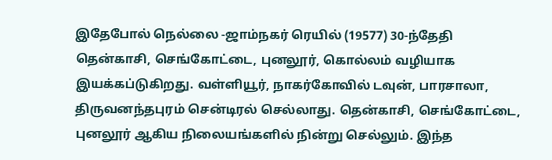இதேபோல் நெல்லை -ஜாம்நகர் ரெயில் (19577) 30-ந்தேதி தென்காசி, செங்கோட்டை, புனலூர், கொல்லம் வழியாக இயக்கப்டுகிறது. வள்ளியூர், நாகர்கோவில் டவுன், பாரசாலா, திருவனந்தபுரம் சென்டிரல் செல்லாது. தென்காசி, செங்கோட்டை, புனலூர் ஆகிய நிலையங்களில் நின்று செல்லும். இந்த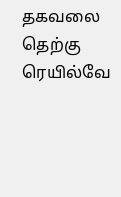தகவலை தெற்கு ரெயில்வே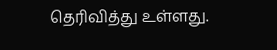தெரிவித்து உள்ளது.